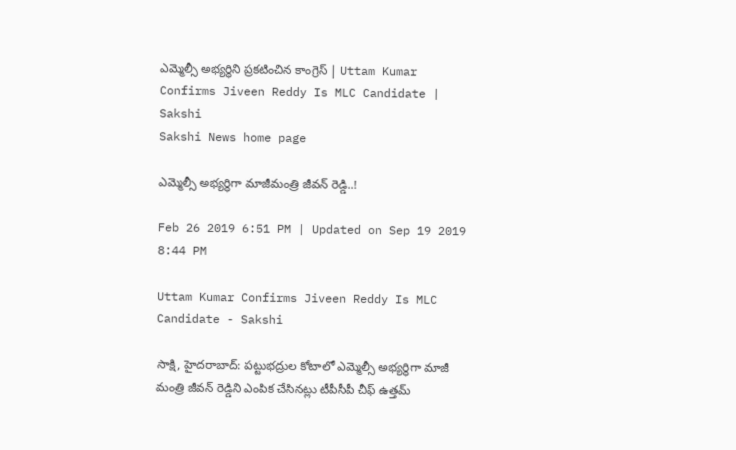ఎమ్మెల్సీ అ‍భ్యర్థిని ప్రకటించిన కాంగ్రెస్‌ | Uttam Kumar Confirms Jiveen Reddy Is MLC Candidate | Sakshi
Sakshi News home page

ఎమ్మెల్సీ అ‍భ్యర్థిగా మాజీమంత్రి జీవన్‌ రెడ్డి..!

Feb 26 2019 6:51 PM | Updated on Sep 19 2019 8:44 PM

Uttam Kumar Confirms Jiveen Reddy Is MLC Candidate - Sakshi

సాక్షి, హైదరాబాద్‌: పట్టుభద్రుల కోటాలో ఎమ్మెల్సీ అభ్యర్థిగా మాజీ మంత్రి జీవన్‌ రెడ్డిని ఎంపిక చేసినట్లు టీపీసీపీ చీఫ్‌ ఉత్తమ్‌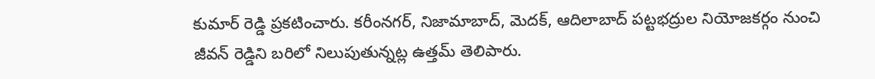కుమార్‌ రెడ్డి ప్రకటించారు. కరీంనగర్‌, నిజామాబాద్‌, మెదక్‌, ఆదిలాబాద్‌ పట్టభద్రుల నియోజకర్గం నుంచి జీవన్‌ రెడ్డిని బరిలో నిలుపుతున్నట్ల ఉత్తమ్‌ తెలిపారు.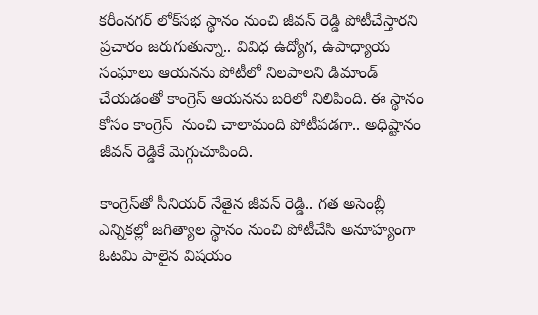కరీంనగర్‌ లోక్‌సభ స్థానం నుంచి జీవన్‌ రెడ్డి పోటీచేస్తారని ప్రచారం జరుగుతున్నా.. వివిధ ఉద్యోగ, ఉపాధ్యాయ సంఘాలు ఆయనను పోటీలో నిలపాలని డిమాండ్‌ చేయడంతో కాంగ్రెస్‌ ఆయనను బరిలో నిలిపింది. ఈ స్థానం కోసం కాంగ్రెస్‌  నుంచి చాలామంది పోటీపడగా.. అధిష్టానం జీవన్‌ రెడ్డికే మెగ్గుచూపింది.

కాంగ్రెస్‌తో సీనియర్‌ నేతైన జీవన్‌ రెడ్డి.. గత అసెంబ్లీ ఎన్నికల్లో జగిత్యాల స్థానం నుంచి పోటీచేసి అనూహ్యంగా ఓటమి పాలైన విషయం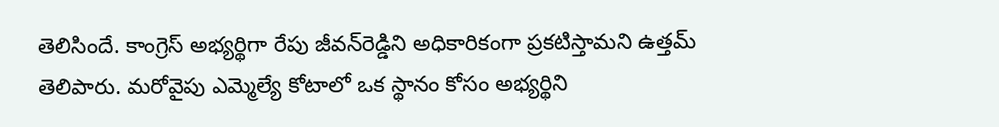తెలిసిందే. కాంగ్రెస్‌ అభ్యర్థిగా రేపు జీవన్‌రెడ్డిని‍ అధికారికంగా ప్రకటిస్తామని ఉత్తమ్‌ తెలిపారు. మరోవైపు ఎమ్మెల్యే కోటాలో ఒక స్థానం కోసం అ‍భ్యర్థిని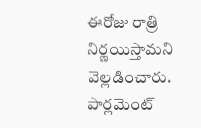ఈరోజు రాత్రి నిర్ణయిస్తామని వెల్లడించారు. పార్లమెంట్‌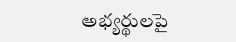అభ్యర్థులపై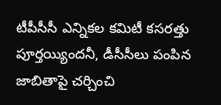టీపీసీసీ ఎన్నికల కమిటీ కసరత్తు పూర్తయ్యిందనీ, డీసీసీలు పంపిన జాబితాపై చర్చించి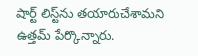షార్ట్‌ లిస్ట్‌ను తయారుచేశామని ఉత్తమ్‌ పేర్కొన్నారు.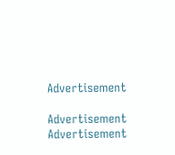Advertisement

Advertisement
Advertisement